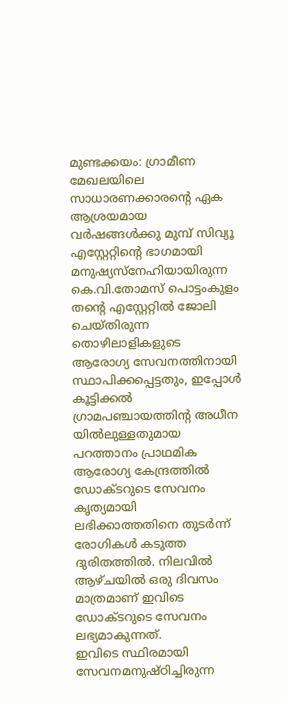മുണ്ടക്കയം: ഗ്രാമീണ മേഖലയിലെ സാധാരണക്കാരന്റെ ഏക ആശ്രയമായ വർഷങ്ങൾക്കു മുമ്പ് സിവ്യൂ എസ്റ്റേറ്റിന്റെ ഭാഗമായി മനുഷ്യസ്നേഹിയായിരുന്ന കെ.വി.തോമസ് പൊട്ടംകുളം തന്റെ എസ്റ്റേറ്റിൽ ജോലി ചെയ്തിരുന്ന തൊഴിലാളികളുടെ ആരോഗ്യ സേവനത്തിനായി സ്ഥാപിക്കപ്പെട്ടതും, ഇപ്പോൾ കൂട്ടിക്കൽ ഗ്രാമപഞ്ചായത്തിന്റ അധീന യിൽലുള്ളതുമായ പറത്താനം പ്രാഥമിക ആരോഗ്യ കേന്ദ്രത്തിൽ ഡോക്ടറുടെ സേവനം കൃത്യമായി ലഭിക്കാത്തതിനെ തുടർന്ന് രോഗികൾ കടുത്ത ദുരിതത്തിൽ. നിലവിൽ ആഴ്ചയിൽ ഒരു ദിവസം മാത്രമാണ് ഇവിടെ ഡോക്ടറുടെ സേവനം ലഭ്യമാകുന്നത്.
ഇവിടെ സ്ഥിരമായി സേവനമനുഷ്ഠിച്ചിരുന്ന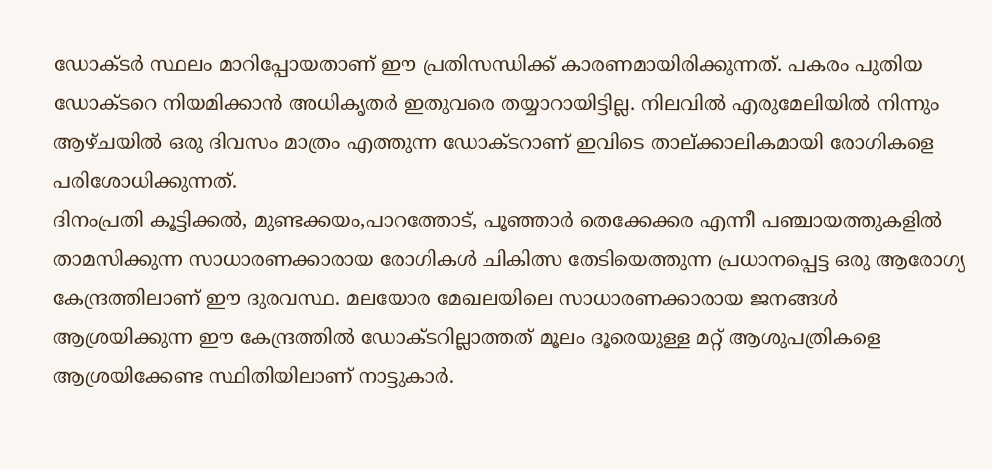ഡോക്ടർ സ്ഥലം മാറിപ്പോയതാണ് ഈ പ്രതിസന്ധിക്ക് കാരണമായിരിക്കുന്നത്. പകരം പുതിയ ഡോക്ടറെ നിയമിക്കാൻ അധികൃതർ ഇതുവരെ തയ്യാറായിട്ടില്ല. നിലവിൽ എരുമേലിയിൽ നിന്നും ആഴ്ചയിൽ ഒരു ദിവസം മാത്രം എത്തുന്ന ഡോക്ടറാണ് ഇവിടെ താല്ക്കാലികമായി രോഗികളെ പരിശോധിക്കുന്നത്.
ദിനംപ്രതി കൂട്ടിക്കൽ, മുണ്ടക്കയം,പാറത്തോട്, പൂഞ്ഞാർ തെക്കേക്കര എന്നീ പഞ്ചായത്തുകളിൽ താമസിക്കുന്ന സാധാരണക്കാരായ രോഗികൾ ചികിത്സ തേടിയെത്തുന്ന പ്രധാനപ്പെട്ട ഒരു ആരോഗ്യ കേന്ദ്രത്തിലാണ് ഈ ദുരവസ്ഥ. മലയോര മേഖലയിലെ സാധാരണക്കാരായ ജനങ്ങൾ ആശ്രയിക്കുന്ന ഈ കേന്ദ്രത്തിൽ ഡോക്ടറില്ലാത്തത് മൂലം ദൂരെയുള്ള മറ്റ് ആശുപത്രികളെ ആശ്രയിക്കേണ്ട സ്ഥിതിയിലാണ് നാട്ടുകാർ.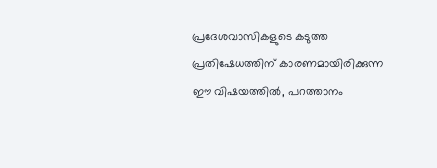പ്രദേശവാസികളുടെ കടുത്ത പ്രതിഷേധത്തിന് കാരണമായിരിക്കുന്ന ഈ വിഷയത്തിൽ, പറത്താനം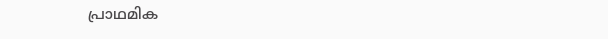പ്രാഥമിക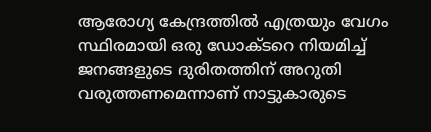ആരോഗ്യ കേന്ദ്രത്തിൽ എത്രയും വേഗം സ്ഥിരമായി ഒരു ഡോക്ടറെ നിയമിച്ച് ജനങ്ങളുടെ ദുരിതത്തിന് അറുതി വരുത്തണമെന്നാണ് നാട്ടുകാരുടെ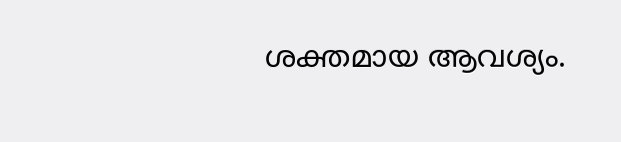ശക്തമായ ആവശ്യം.